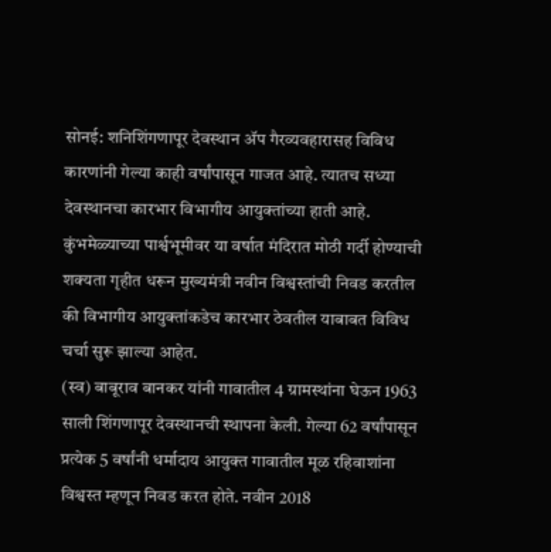सोनई: शनिशिंगणापूर देवस्थान ॲप गैरव्यवहारासह विविध कारणांनी गेल्या काही वर्षांपासून गाजत आहे. त्यातच सध्या देवस्थानचा कारभार विभागीय आयुक्तांच्या हाती आहे. कुंभमेळ्याच्या पार्श्वभूमीवर या वर्षात मंदिरात मोठी गर्दी होण्याची शक्यता गृहीत धरून मुख्यमंत्री नवीन विश्वस्तांची निवड करतील की विभागीय आयुक्तांकडेच कारभार ठेवतील याबाबत विविध चर्चा सुरू झाल्या आहेत.
(स्व) बाबूराव बानकर यांनी गावातील 4 ग्रामस्थांना घेऊन 1963 साली शिंगणापूर देवस्थानची स्थापना केली. गेल्या 62 वर्षांपासून प्रत्येक 5 वर्षांनी धर्मादाय आयुक्त गावातील मूळ रहिवाशांना विश्वस्त म्हणून निवड करत होते. नवीन 2018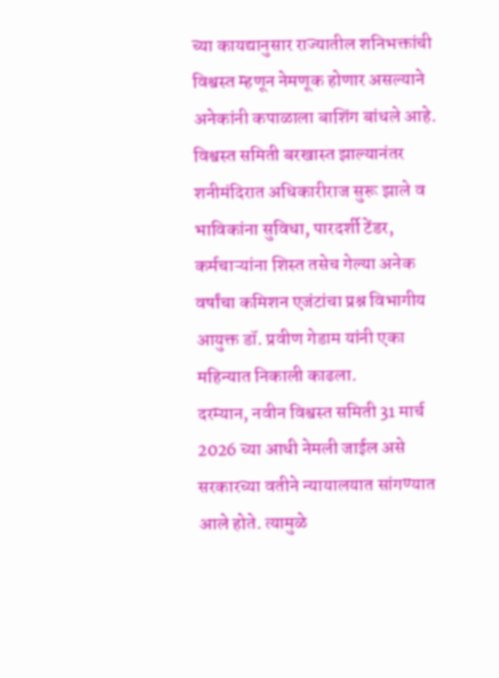च्या कायद्यानुसार राज्यातील शनिभक्तांची विश्वस्त म्हणून नेमणूक होणार असल्याने अनेकांनी कपाळाला बाशिंग बांधले आहे.
विश्वस्त समिती बरखास्त झाल्यानंतर शनीमंदिरात अधिकारीराज सुरू झाले व भाविकांना सुविधा, पारदर्शी टेंडर, कर्मचाऱ्यांना शिस्त तसेच गेल्या अनेक वर्षांचा कमिशन एजंटांचा प्रश्न विभागीय आयुक्त डॉ. प्रवीण गेडाम यांनी एका महिन्यात निकाली काढला.
दरम्यान, नवीन विश्वस्त समिती 31 मार्च 2026 च्या आधी नेमली जाईल असे सरकारच्या वतीने न्यायालयात सांगण्यात आले होते. त्यामुळे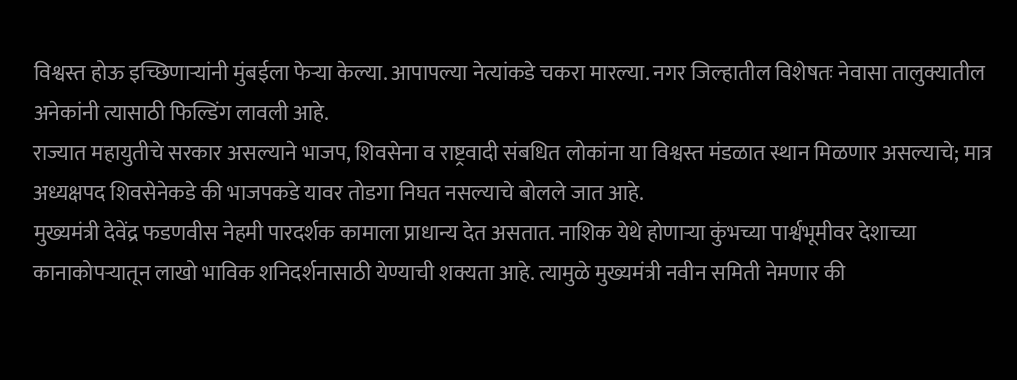विश्वस्त होऊ इच्छिणाऱ्यांनी मुंबईला फेऱ्या केल्या. आपापल्या नेत्यांकडे चकरा मारल्या. नगर जिल्हातील विशेषतः नेवासा तालुक्यातील अनेकांनी त्यासाठी फिल्डिंग लावली आहे.
राज्यात महायुतीचे सरकार असल्याने भाजप, शिवसेना व राष्ट्रवादी संबधित लोकांना या विश्वस्त मंडळात स्थान मिळणार असल्याचे; मात्र अध्यक्षपद शिवसेनेकडे की भाजपकडे यावर तोडगा निघत नसल्याचे बोलले जात आहे.
मुख्यमंत्री देवेंद्र फडणवीस नेहमी पारदर्शक कामाला प्राधान्य देत असतात. नाशिक येथे होणाऱ्या कुंभच्या पार्श्वभूमीवर देशाच्या कानाकोपऱ्यातून लाखो भाविक शनिदर्शनासाठी येण्याची शक्यता आहे. त्यामुळे मुख्यमंत्री नवीन समिती नेमणार की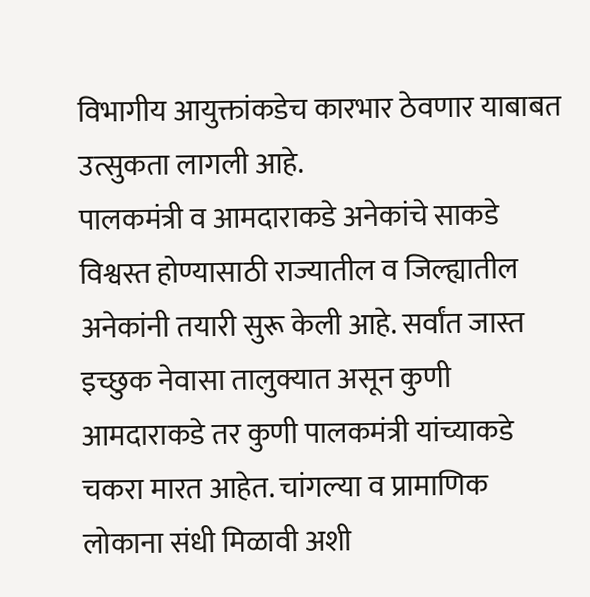विभागीय आयुक्तांकडेच कारभार ठेवणार याबाबत उत्सुकता लागली आहे.
पालकमंत्री व आमदाराकडे अनेकांचे साकडे
विश्वस्त होण्यासाठी राज्यातील व जिल्ह्यातील अनेकांनी तयारी सुरू केली आहे. सर्वांत जास्त इच्छुक नेवासा तालुक्यात असून कुणी आमदाराकडे तर कुणी पालकमंत्री यांच्याकडे चकरा मारत आहेत. चांगल्या व प्रामाणिक लोकाना संधी मिळावी अशी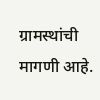ग्रामस्थांची मागणी आहे.